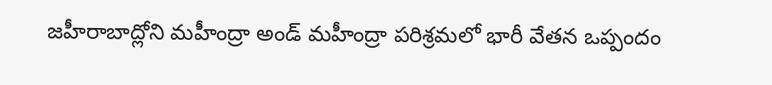జహీరాబాద్లోని మహీంద్రా అండ్ మహీంద్రా పరిశ్రమలో భారీ వేతన ఒప్పందం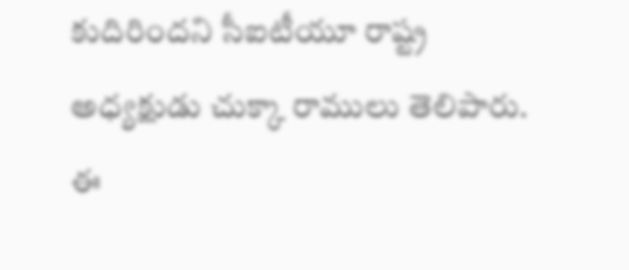కుదిరిందని సీఐటీయూ రాష్ట్ర అధ్యక్షుడు చుక్కా రాములు తెలిపారు. ఈ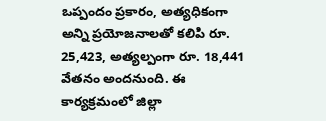ఒప్పందం ప్రకారం, అత్యధికంగా అన్ని ప్రయోజనాలతో కలిపి రూ. 25,423, అత్యల్పంగా రూ. 18,441 వేతనం అందనుంది. ఈ కార్యక్రమంలో జిల్లా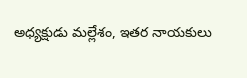అధ్యక్షుడు మల్లేశం, ఇతర నాయకులు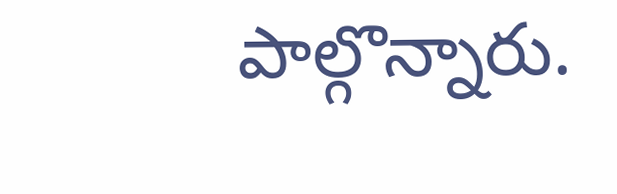పాల్గొన్నారు.